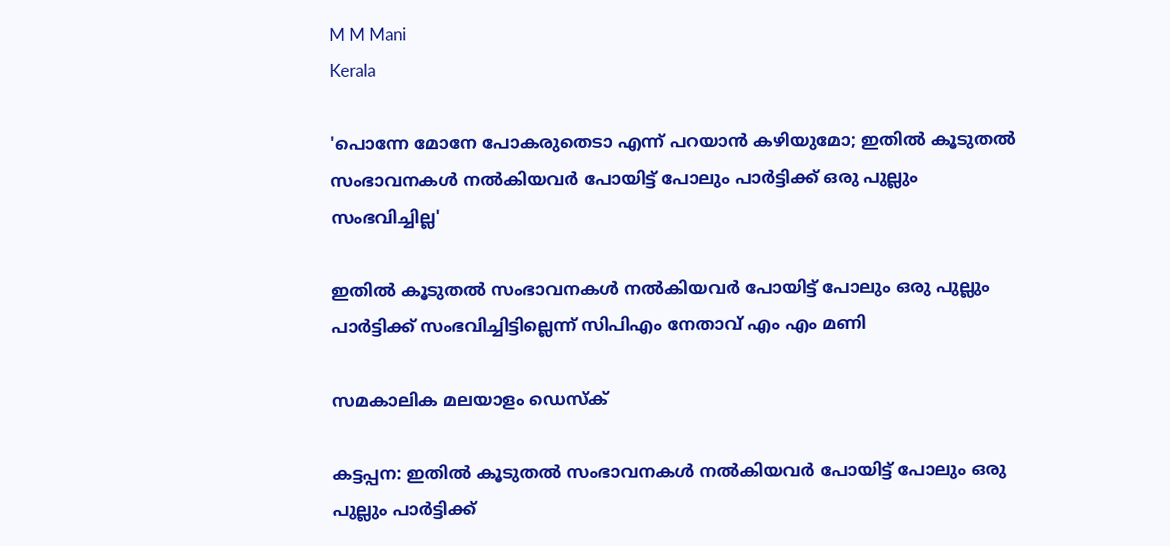M M Mani
Kerala

'പൊന്നേ മോനേ പോകരുതെടാ എന്ന് പറയാന്‍ കഴിയുമോ; ഇതില്‍ കൂടുതല്‍ സംഭാവനകള്‍ നല്‍കിയവര്‍ പോയിട്ട് പോലും പാര്‍ട്ടിക്ക് ഒരു പുല്ലും സംഭവിച്ചില്ല'

ഇതില്‍ കൂടുതല്‍ സംഭാവനകള്‍ നല്‍കിയവര്‍ പോയിട്ട് പോലും ഒരു പുല്ലും പാര്‍ട്ടിക്ക് സംഭവിച്ചിട്ടില്ലെന്ന് സിപിഎം നേതാവ് എം എം മണി

സമകാലിക മലയാളം ഡെസ്ക്

കട്ടപ്പന: ഇതില്‍ കൂടുതല്‍ സംഭാവനകള്‍ നല്‍കിയവര്‍ പോയിട്ട് പോലും ഒരു പുല്ലും പാര്‍ട്ടിക്ക്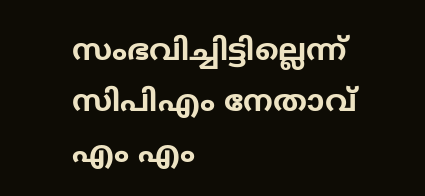സംഭവിച്ചിട്ടില്ലെന്ന് സിപിഎം നേതാവ് എം എം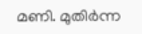മണി. മുതിര്‍ന്ന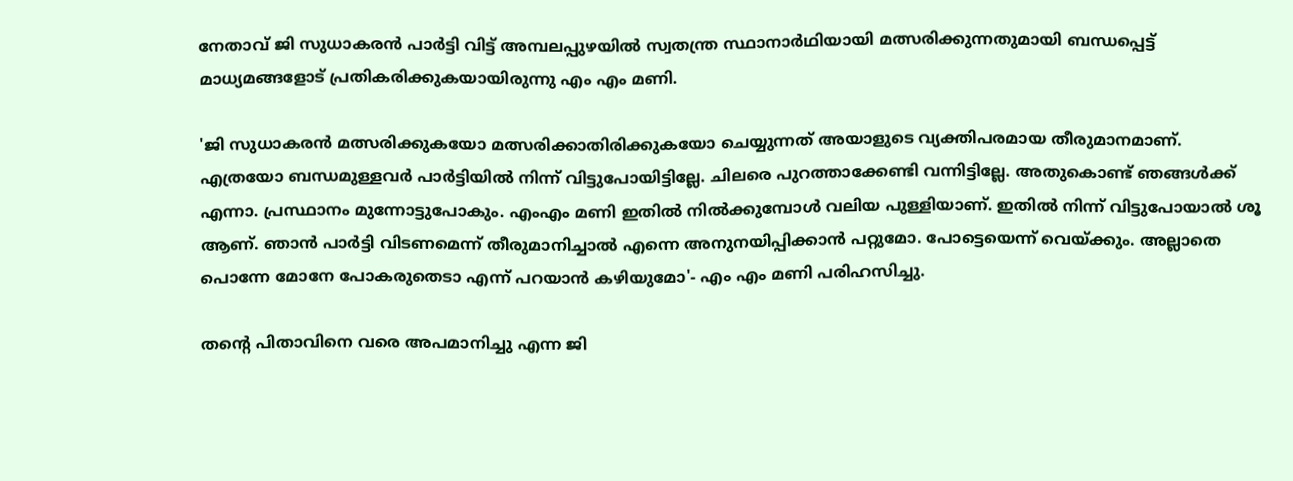നേതാവ് ജി സുധാകരന്‍ പാര്‍ട്ടി വിട്ട് അമ്പലപ്പുഴയില്‍ സ്വതന്ത്ര സ്ഥാനാര്‍ഥിയായി മത്സരിക്കുന്നതുമായി ബന്ധപ്പെട്ട് മാധ്യമങ്ങളോട് പ്രതികരിക്കുകയായിരുന്നു എം എം മണി.

'ജി സുധാകരന്‍ മത്സരിക്കുകയോ മത്സരിക്കാതിരിക്കുകയോ ചെയ്യുന്നത് അയാളുടെ വ്യക്തിപരമായ തീരുമാനമാണ്. എത്രയോ ബന്ധമുള്ളവര്‍ പാര്‍ട്ടിയില്‍ നിന്ന് വിട്ടുപോയിട്ടില്ലേ. ചിലരെ പുറത്താക്കേണ്ടി വന്നിട്ടില്ലേ. അതുകൊണ്ട് ഞങ്ങള്‍ക്ക് എന്നാ. പ്രസ്ഥാനം മുന്നോട്ടുപോകും. എംഎം മണി ഇതില്‍ നില്‍ക്കുമ്പോള്‍ വലിയ പുള്ളിയാണ്. ഇതില്‍ നിന്ന് വിട്ടുപോയാല്‍ ശൂ ആണ്. ഞാന്‍ പാര്‍ട്ടി വിടണമെന്ന് തീരുമാനിച്ചാല്‍ എന്നെ അനുനയിപ്പിക്കാന്‍ പറ്റുമോ. പോട്ടെയെന്ന് വെയ്ക്കും. അല്ലാതെ പൊന്നേ മോനേ പോകരുതെടാ എന്ന് പറയാന്‍ കഴിയുമോ'- എം എം മണി പരിഹസിച്ചു.

തന്റെ പിതാവിനെ വരെ അപമാനിച്ചു എന്ന ജി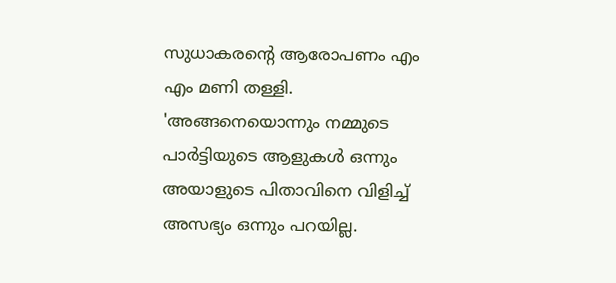സുധാകരന്റെ ആരോപണം എം എം മണി തള്ളി. 'അങ്ങനെയൊന്നും നമ്മുടെ പാര്‍ട്ടിയുടെ ആളുകള്‍ ഒന്നും അയാളുടെ പിതാവിനെ വിളിച്ച് അസഭ്യം ഒന്നും പറയില്ല.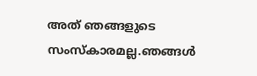അത് ഞങ്ങളുടെ സംസ്‌കാരമല്ല.ഞങ്ങള്‍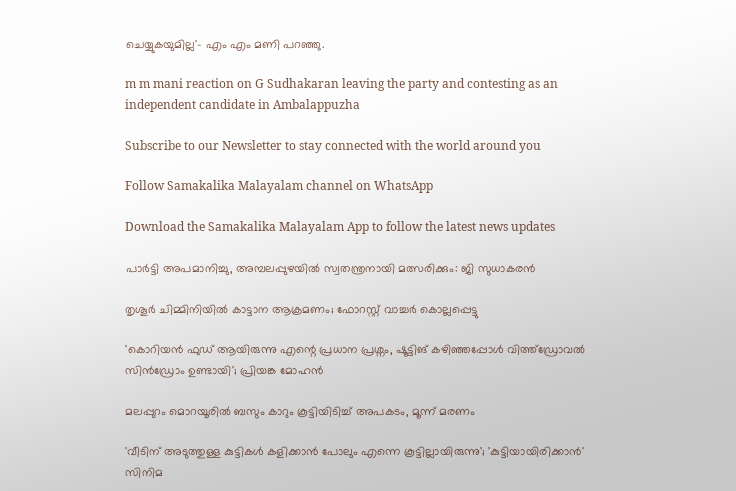ചെയ്യുകയുമില്ല'- എം എം മണി പറഞ്ഞു.

m m mani reaction on G Sudhakaran leaving the party and contesting as an independent candidate in Ambalappuzha

Subscribe to our Newsletter to stay connected with the world around you

Follow Samakalika Malayalam channel on WhatsApp

Download the Samakalika Malayalam App to follow the latest news updates

പാര്‍ട്ടി അപമാനിച്ചു, അമ്പലപ്പുഴയില്‍ സ്വതന്ത്രനായി മത്സരിക്കും: ജി സുധാകരന്‍

തൃശൂർ ചിമ്മിനിയിൽ കാട്ടാന ആക്രമണം; ഫോറസ്റ്റ് വാച്ചർ കൊല്ലപ്പെട്ടു

'കൊറിയൻ ഫുഡ് ആയിരുന്നു എന്റെ പ്രധാന പ്രശ്നം, ഷൂട്ടിങ് കഴിഞ്ഞപ്പോൾ വിത്ത്ഡ്രോവൽ സിൻഡ്രോം ഉണ്ടായി'; പ്രിയങ്ക മോഹൻ

മലപ്പുറം മൊറയൂരില്‍ ബസും കാറും കൂട്ടിയിടിച്ച് അപകടം, മൂന്ന് മരണം

'വീടിന് അടുത്തുള്ള കുട്ടികള്‍ കളിക്കാന്‍ പോലും എന്നെ കൂട്ടില്ലായിരുന്നു'; 'കുട്ടിയായിരിക്കാന്‍' സിനിമ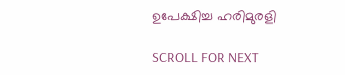ഉപേക്ഷിച്ച ഹരിമുരളി

SCROLL FOR NEXT